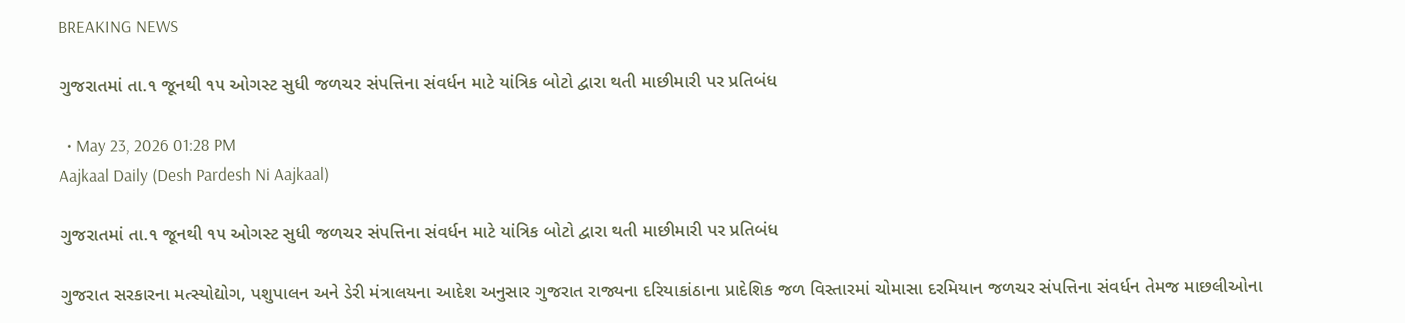BREAKING NEWS

ગુજરાતમાં તા.૧ જૂનથી ૧૫ ઓગસ્ટ સુધી જળચર સંપત્તિના સંવર્ધન માટે યાંત્રિક બોટો દ્વારા થતી માછીમારી પર પ્રતિબંધ

  • May 23, 2026 01:28 PM
Aajkaal Daily (Desh Pardesh Ni Aajkaal)

ગુજરાતમાં તા.૧ જૂનથી ૧૫ ઓગસ્ટ સુધી જળચર સંપત્તિના સંવર્ધન માટે યાંત્રિક બોટો દ્વારા થતી માછીમારી પર પ્રતિબંધ

ગુજરાત સરકારના મત્સ્યોદ્યોગ, પશુપાલન અને ડેરી મંત્રાલયના આદેશ અનુસાર ગુજરાત રાજ્યના દરિયાકાંઠાના પ્રાદેશિક જળ વિસ્તારમાં ચોમાસા દરમિયાન જળચર સંપત્તિના સંવર્ધન તેમજ માછલીઓના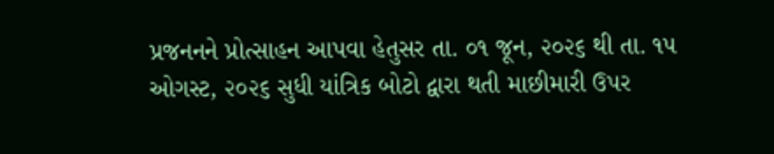પ્રજનનને પ્રોત્સાહન આપવા હેતુસર તા. ૦૧ જૂન, ૨૦૨૬ થી તા. ૧૫ ઓગસ્ટ, ૨૦૨૬ સુધી યાંત્રિક બોટો દ્વારા થતી માછીમારી ઉપર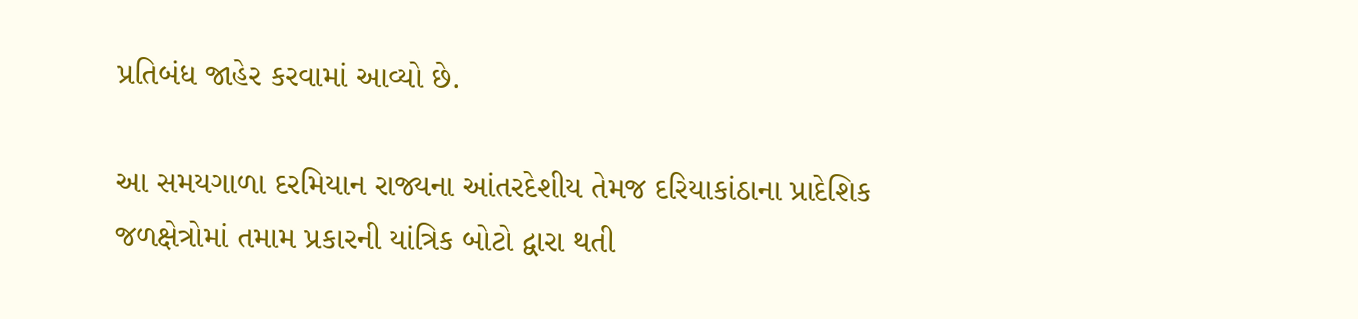પ્રતિબંધ જાહેર કરવામાં આવ્યો છે.

આ સમયગાળા દરમિયાન રાજ્યના આંતરદેશીય તેમજ દરિયાકાંઠાના પ્રાદેશિક જળક્ષેત્રોમાં તમામ પ્રકારની યાંત્રિક બોટો દ્વારા થતી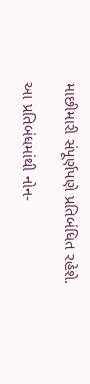માછીમારી સંપૂર્ણપણે પ્રતિબંધિત રહેશે.

આ પ્રતિબંધમાંથી નોન-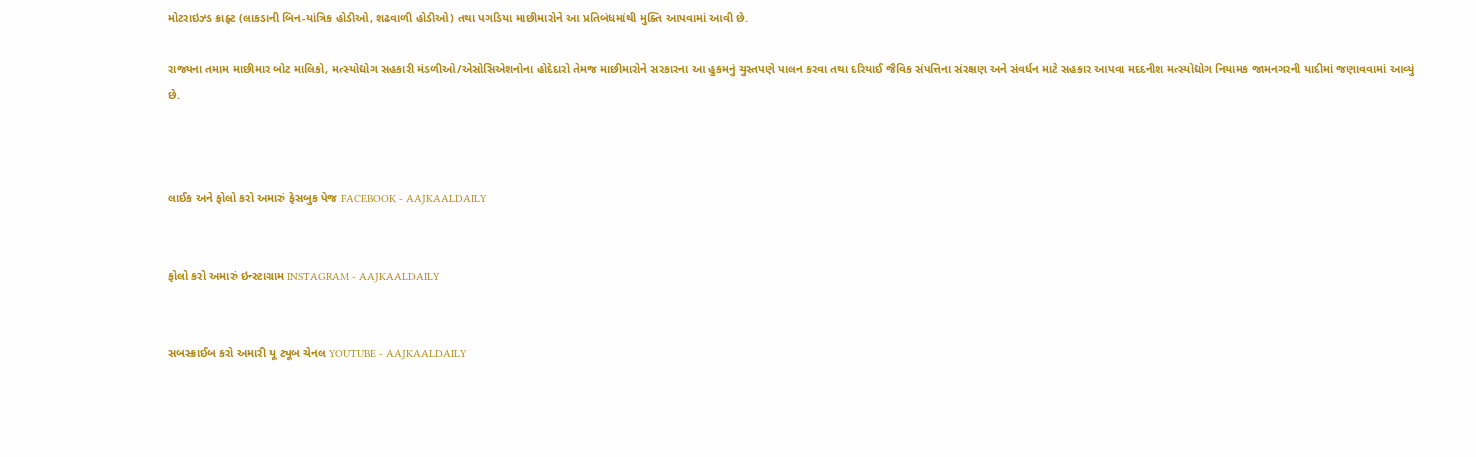મોટરાઇઝ્ડ ક્રાફ્ટ (લાકડાની બિન-યાંત્રિક હોડીઓ, શઢવાળી હોડીઓ) તથા પગડિયા માછીમારોને આ પ્રતિબંધમાંથી મુક્તિ આપવામાં આવી છે.

રાજ્યના તમામ માછીમાર બોટ માલિકો, મત્સ્યોદ્યોગ સહકારી મંડળીઓ/એસોસિએશનોના હોદેદારો તેમજ માછીમારોને સરકારના આ હુકમનું ચુસ્તપણે પાલન કરવા તથા દરિયાઈ જૈવિક સંપત્તિના સંરક્ષણ અને સંવર્ધન માટે સહકાર આપવા મદદનીશ મત્સ્યોદ્યોગ નિયામક જામનગરની યાદીમાં જણાવવામાં આવ્યું છે.



લાઈક અને ફોલો કરો અમારું ફેસબુક પેજ FACEBOOK - AAJKAALDAILY


ફોલો કરો અમારું ઇન્સ્ટાગ્રામ INSTAGRAM - AAJKAALDAILY


સબસ્ક્રાઈબ કરો અમારી યૂ ટ્યૂબ ચેનલ YOUTUBE - AAJKAALDAILY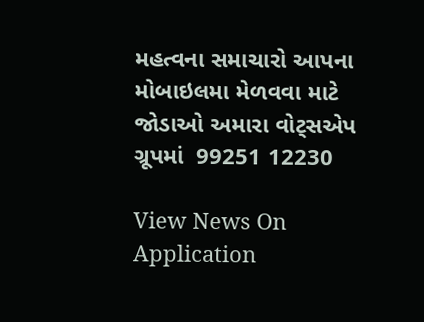મહત્વના સમાચારો આપના મોબાઇલમા મેળવવા માટે જોડાઓ અમારા વોટ્સએપ ગ્રૂપમાં  99251 12230

View News On Application